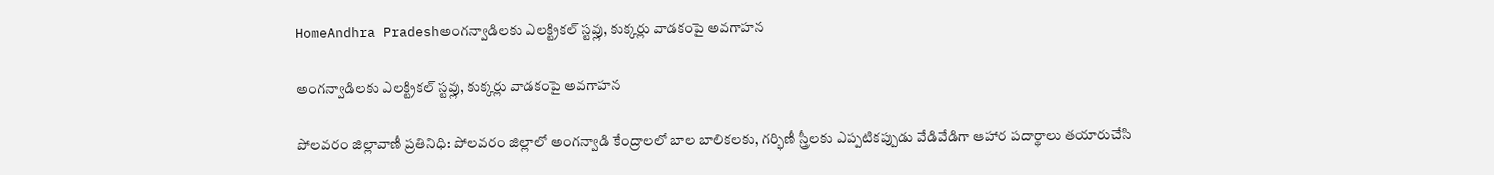HomeAndhra Pradeshఅంగన్వాడిలకు ఎలక్ట్రికల్ స్టవ్లు, కుక్కర్లు వాడకంపై అవగాహన

అంగన్వాడిలకు ఎలక్ట్రికల్ స్టవ్లు, కుక్కర్లు వాడకంపై అవగాహన

పోలవరం జిల్లావాణీ ప్రతినిధి: పోలవరం జిల్లాలో అంగన్వాడి కేంద్రాలలో బాల బాలికలకు, గర్భిణీ స్త్రీలకు ఎప్పటికప్పుడు వేడివేడిగా ఆహార పదార్థాలు తయారుచేసి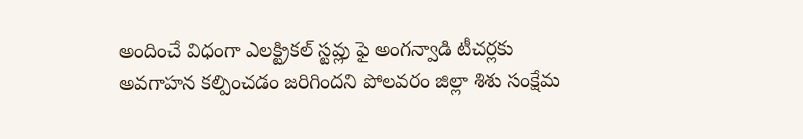అందించే విధంగా ఎలక్ట్రికల్ స్టవ్లు ఫై అంగన్వాడి టీచర్లకు అవగాహన కల్పించడం జరిగిందని పోలవరం జిల్లా శిశు సంక్షేమ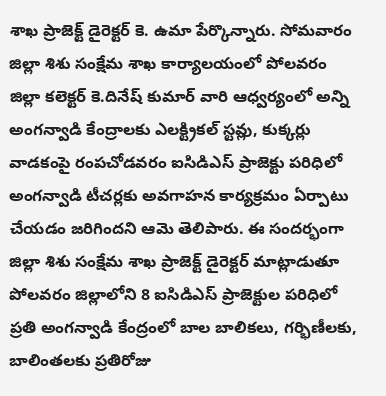శాఖ ప్రాజెక్ట్ డైరెక్టర్ కె. ఉమా పేర్కొన్నారు. సోమవారం జిల్లా శిశు సంక్షేమ శాఖ కార్యాలయంలో పోలవరం జిల్లా కలెక్టర్ కె.దినేష్ కుమార్ వారి ఆధ్వర్యంలో అన్ని అంగన్వాడి కేంద్రాలకు ఎలక్ట్రికల్ స్టవ్లు, కుక్కర్లు వాడకంపై రంపచోడవరం ఐసిడిఎస్ ప్రాజెక్టు పరిధిలో అంగన్వాడి టీచర్లకు అవగాహన కార్యక్రమం ఏర్పాటు చేయడం జరిగిందని ఆమె తెలిపారు. ఈ సందర్భంగా జిల్లా శిశు సంక్షేమ శాఖ ప్రాజెక్ట్ డైరెక్టర్ మాట్లాడుతూ పోలవరం జిల్లాలోని 8 ఐసిడిఎస్ ప్రాజెక్టుల పరిధిలో ప్రతి అంగన్వాడి కేంద్రంలో బాల బాలికలు, గర్భిణీలకు, బాలింతలకు ప్రతిరోజు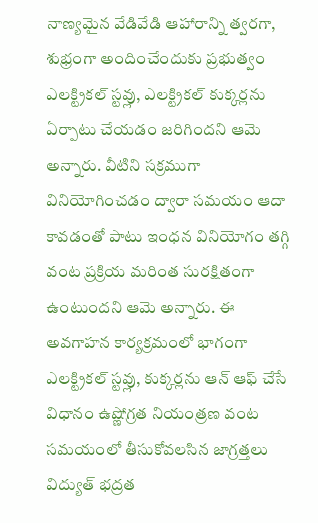నాణ్యమైన వేడివేడి ఆహారాన్ని త్వరగా, శుభ్రంగా అందించేందుకు ప్రభుత్వం ఎలక్ట్రికల్ స్టవ్లు, ఎలక్ట్రికల్ కుక్కర్లను ఏర్పాటు చేయడం జరిగిందని ఆమె అన్నారు. వీటిని సక్రముగా వినియోగించడం ద్వారా సమయం ఆదా కావడంతో పాటు ఇంధన వినియోగం తగ్గి వంట ప్రక్రియ మరింత సురక్షితంగా ఉంటుందని ఆమె అన్నారు. ఈ అవగాహన కార్యక్రమంలో భాగంగా ఎలక్ట్రికల్ స్టవ్లు, కుక్కర్లను ఆన్ ఆఫ్ చేసే విధానం ఉష్ణోగ్రత నియంత్రణ వంట సమయంలో తీసుకోవలసిన జాగ్రత్తలు విద్యుత్ భద్రత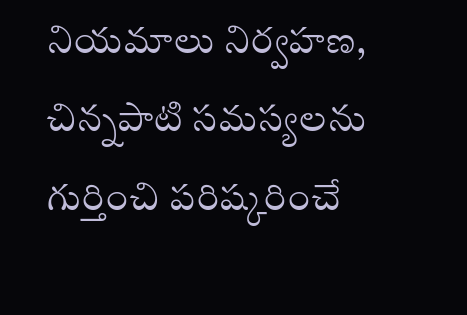నియమాలు నిర్వహణ, చిన్నపాటి సమస్యలను గుర్తించి పరిష్కరించే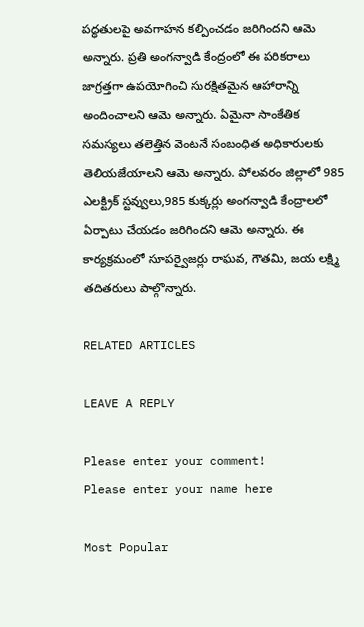పద్ధతులపై అవగాహన కల్పించడం జరిగిందని ఆమె అన్నారు. ప్రతి అంగన్వాడి కేంద్రంలో ఈ పరికరాలు జాగ్రత్తగా ఉపయోగించి సురక్షితమైన ఆహారాన్ని అందించాలని ఆమె అన్నారు. ఏమైనా సాంకేతిక సమస్యలు తలెత్తిన వెంటనే సంబంధిత అధికారులకు తెలియజేయాలని ఆమె అన్నారు. పోలవరం జిల్లాలో 985 ఎలక్ట్రిక్ స్టవ్వులు,985 కుక్కర్లు అంగన్వాడి కేంద్రాలలో ఏర్పాటు చేయడం జరిగిందని ఆమె అన్నారు. ఈ కార్యక్రమంలో సూపర్వైజర్లు రాఘవ, గౌతమి, జయ లక్ష్మి తదితరులు పాల్గొన్నారు.

RELATED ARTICLES

LEAVE A REPLY

Please enter your comment!
Please enter your name here

Most Popular